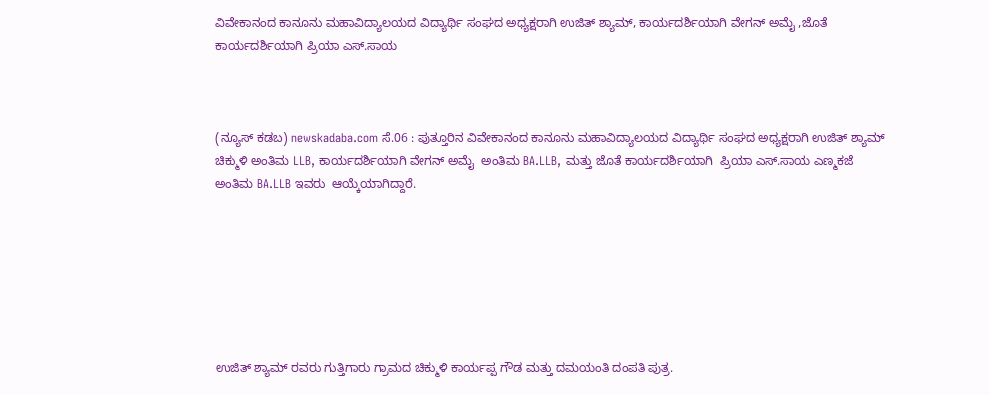ವಿವೇಕಾನಂದ ಕಾನೂನು ಮಹಾವಿದ್ಯಾಲಯದ ವಿದ್ಯಾರ್ಥಿ ಸಂಘದ ಅಧ್ಯಕ್ಷರಾಗಿ ಉಜಿತ್ ಶ್ಯಾಮ್, ಕಾರ್ಯದರ್ಶಿಯಾಗಿ ವೇಗನ್ ಅಮೈ ,ಜೊತೆ ಕಾರ್ಯದರ್ಶಿಯಾಗಿ ಪ್ರಿಯಾ ಎಸ್.ಸಾಯ



(ನ್ಯೂಸ್‌ ಕಡಬ) newskadaba.com ಸೆ.06 : ಪುತ್ತೂರಿನ ವಿವೇಕಾನಂದ ಕಾನೂನು ಮಹಾವಿದ್ಯಾಲಯದ ವಿದ್ಯಾರ್ಥಿ ಸಂಘದ ಅಧ್ಯಕ್ಷರಾಗಿ ಉಜಿತ್ ಶ್ಯಾಮ್ ಚಿಕ್ಮುಳಿ ಅಂತಿಮ LLB, ಕಾರ್ಯದರ್ಶಿಯಾಗಿ ವೇಗನ್ ಅಮೈ  ಅಂತಿಮ BA.LLB, ಮತ್ತು ಜೊತೆ ಕಾರ್ಯದರ್ಶಿಯಾಗಿ  ಪ್ರಿಯಾ ಎಸ್.ಸಾಯ ಎಣ್ಮಕಜೆ ಅಂತಿಮ BA.LLB ಇವರು  ಆಯ್ಕೆಯಾಗಿದ್ದಾರೆ.







ಉಜಿತ್ ಶ್ಯಾಮ್ ರವರು ಗುತ್ತಿಗಾರು ಗ್ರಾಮದ ಚಿಕ್ಮುಳಿ ಕಾರ್ಯಪ್ಪ ಗೌಡ ಮತ್ತು ದಮಯಂತಿ ದಂಪತಿ ಪುತ್ರ.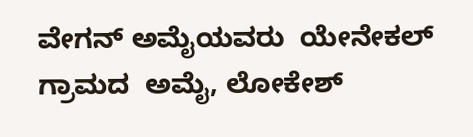ವೇಗನ್ ಅಮೈಯವರು  ಯೇನೇಕಲ್ ಗ್ರಾಮದ  ಅಮೈ, ಲೋಕೇಶ್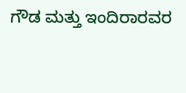ಗೌಡ ಮತ್ತು ಇಂದಿರಾರವರ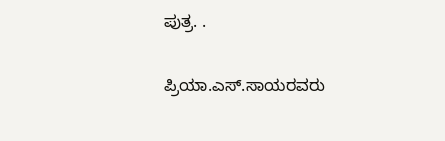ಪುತ್ರ. .

ಪ್ರಿಯಾ.ಎಸ್.ಸಾಯರವರು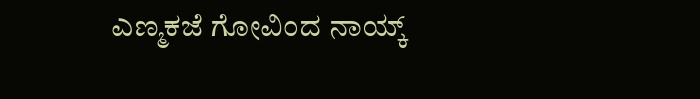ಎಣ್ಮಕಜೆ ಗೋವಿಂದ ನಾಯ್ಕ್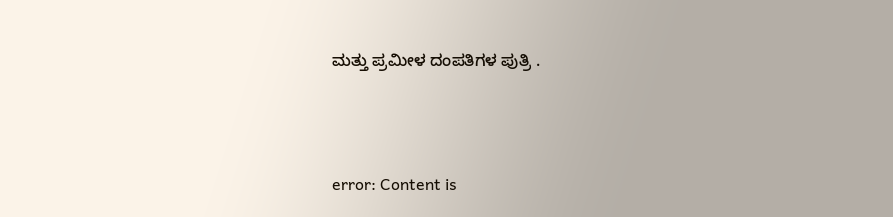ಮತ್ತು ಪ್ರಮೀಳ ದಂಪತಿಗಳ ಪುತ್ರಿ .



error: Content is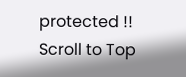protected !!
Scroll to Top